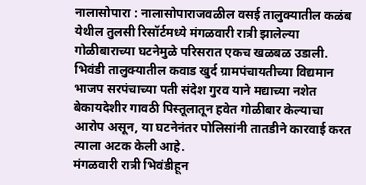नालासोपारा : नालासोपाराजवळील वसई तालुक्यातील कळंब येथील तुलसी रिसॉर्टमध्ये मंगळवारी रात्री झालेल्या गोळीबाराच्या घटनेमुळे परिसरात एकच खळबळ उडाली. भिवंडी तालुक्यातील कवाड खुर्द ग्रामपंचायतीच्या विद्यमान भाजप सरपंचाच्या पती संदेश गुरव याने मद्याच्या नशेत बेकायदेशीर गावठी पिस्तूलातून हवेत गोळीबार केल्याचा आरोप असून, या घटनेनंतर पोलिसांनी तातडीने कारवाई करत त्याला अटक केली आहे.
मंगळवारी रात्री भिवंडीहून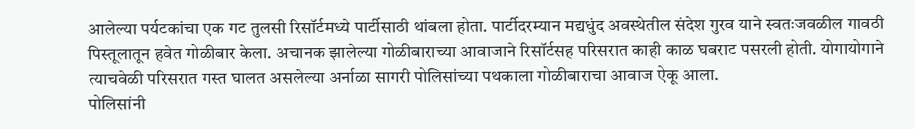आलेल्या पर्यटकांचा एक गट तुलसी रिसॉर्टमध्ये पार्टीसाठी थांबला होता. पार्टीदरम्यान मद्यधुंद अवस्थेतील संदेश गुरव याने स्वतःजवळील गावठी पिस्तूलातून हवेत गोळीबार केला. अचानक झालेल्या गोळीबाराच्या आवाजाने रिसॉर्टसह परिसरात काही काळ घबराट पसरली होती. योगायोगाने त्याचवेळी परिसरात गस्त घालत असलेल्या अर्नाळा सागरी पोलिसांच्या पथकाला गोळीबाराचा आवाज ऐकू आला.
पोलिसांनी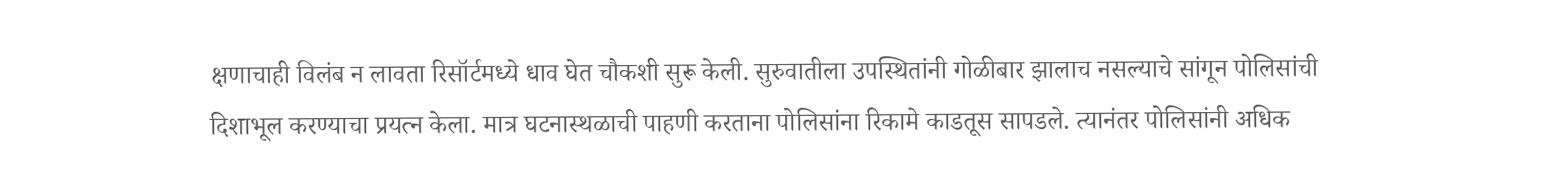क्षणाचाही विलंब न लावता रिसॉर्टमध्ये धाव घेत चौकशी सुरू केली. सुरुवातीला उपस्थितांनी गोळीबार झालाच नसल्याचे सांगून पोलिसांची दिशाभूल करण्याचा प्रयत्न केला. मात्र घटनास्थळाची पाहणी करताना पोलिसांना रिकामे काडतूस सापडले. त्यानंतर पोलिसांनी अधिक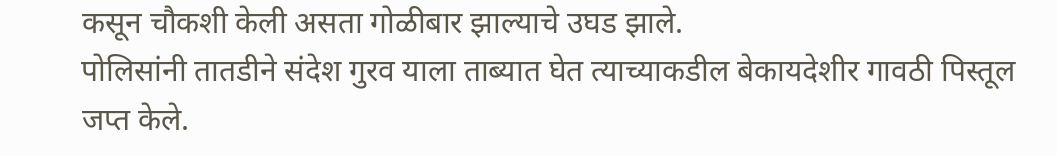कसून चौकशी केली असता गोळीबार झाल्याचे उघड झाले.
पोलिसांनी तातडीने संदेश गुरव याला ताब्यात घेत त्याच्याकडील बेकायदेशीर गावठी पिस्तूल जप्त केले.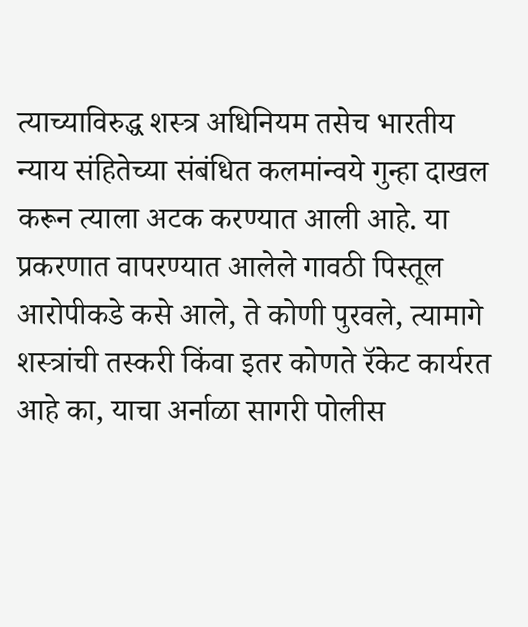त्याच्याविरुद्ध शस्त्र अधिनियम तसेच भारतीय न्याय संहितेच्या संबंधित कलमांन्वये गुन्हा दाखल करून त्याला अटक करण्यात आली आहे. या प्रकरणात वापरण्यात आलेले गावठी पिस्तूल आरोपीकडे कसे आले, ते कोणी पुरवले, त्यामागे शस्त्रांची तस्करी किंवा इतर कोणते रॅकेट कार्यरत आहे का, याचा अर्नाळा सागरी पोलीस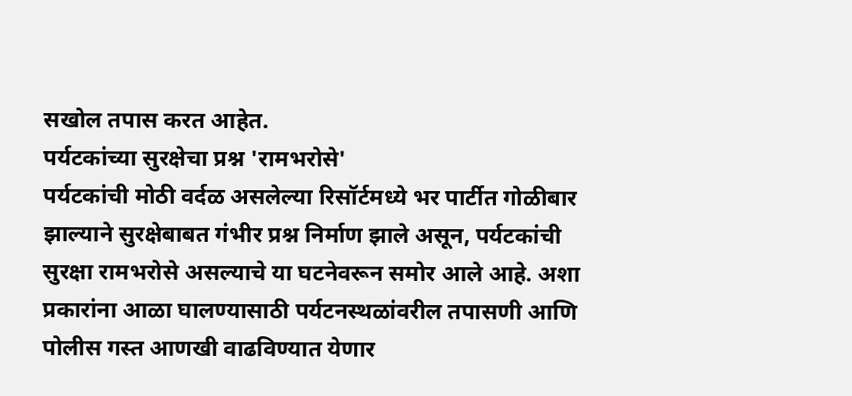सखोल तपास करत आहेत.
पर्यटकांच्या सुरक्षेचा प्रश्न 'रामभरोसे'
पर्यटकांची मोठी वर्दळ असलेल्या रिसॉर्टमध्ये भर पार्टीत गोळीबार झाल्याने सुरक्षेबाबत गंभीर प्रश्न निर्माण झाले असून, पर्यटकांची सुरक्षा रामभरोसे असल्याचे या घटनेवरून समोर आले आहे. अशा प्रकारांना आळा घालण्यासाठी पर्यटनस्थळांवरील तपासणी आणि पोलीस गस्त आणखी वाढविण्यात येणार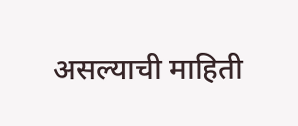असल्याची माहिती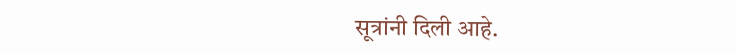सूत्रांनी दिली आहे.